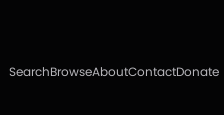SearchBrowseAboutContactDonate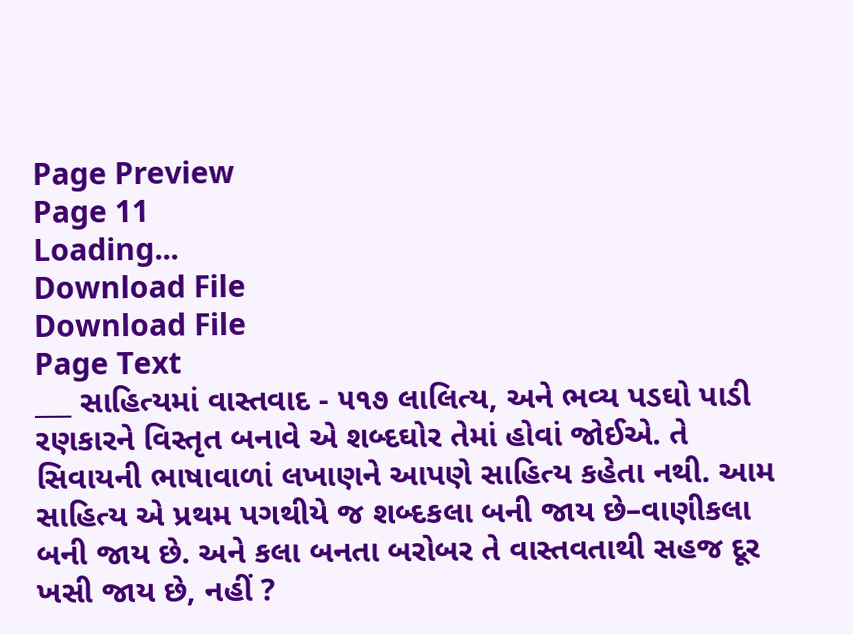Page Preview
Page 11
Loading...
Download File
Download File
Page Text
___ સાહિત્યમાં વાસ્તવાદ - ૫૧૭ લાલિત્ય, અને ભવ્ય પડઘો પાડી રણકારને વિસ્તૃત બનાવે એ શબ્દઘોર તેમાં હોવાં જોઈએ. તે સિવાયની ભાષાવાળાં લખાણને આપણે સાહિત્ય કહેતા નથી. આમ સાહિત્ય એ પ્રથમ પગથીયે જ શબ્દકલા બની જાય છે–વાણીકલા બની જાય છે. અને કલા બનતા બરોબર તે વાસ્તવતાથી સહજ દૂર ખસી જાય છે, નહીં ?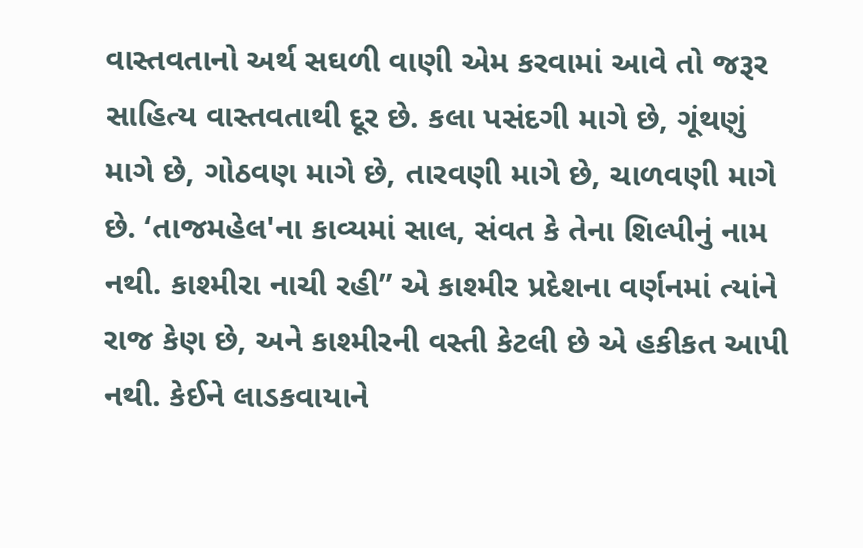વાસ્તવતાનો અર્થ સઘળી વાણી એમ કરવામાં આવે તો જરૂર સાહિત્ય વાસ્તવતાથી દૂર છે. કલા પસંદગી માગે છે, ગૂંથણું માગે છે, ગોઠવણ માગે છે, તારવણી માગે છે, ચાળવણી માગે છે. ‘તાજમહેલ'ના કાવ્યમાં સાલ, સંવત કે તેના શિલ્પીનું નામ નથી. કાશ્મીરા નાચી રહી” એ કાશ્મીર પ્રદેશના વર્ણનમાં ત્યાંને રાજ કેણ છે, અને કાશ્મીરની વસ્તી કેટલી છે એ હકીકત આપી નથી. કેઈને લાડકવાયાને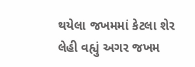થયેલા જખમમાં કેટલા શેર લેહી વહ્યું અગર જખમ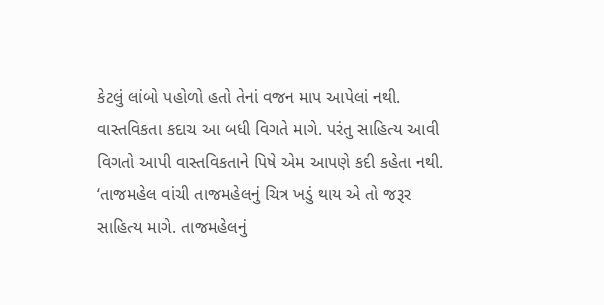કેટલું લાંબો પહોળો હતો તેનાં વજન માપ આપેલાં નથી. વાસ્તવિકતા કદાચ આ બધી વિગતે માગે. પરંતુ સાહિત્ય આવી વિગતો આપી વાસ્તવિકતાને પિષે એમ આપણે કદી કહેતા નથી. ‘તાજમહેલ વાંચી તાજમહેલનું ચિત્ર ખડું થાય એ તો જરૂર સાહિત્ય માગે. તાજમહેલનું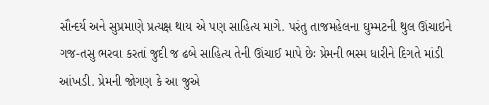સૌન્દર્ય અને સુપ્રમાણે પ્રત્યક્ષ થાય એ પણ સાહિત્ય માગે. પરંતુ તાજમહેલના ઘુમ્મટની થુલ ઊંચાઇને ગજ-તસુ ભરવા કરતાં જુદી જ ઢબે સાહિત્ય તેની ઊંચાઈ માપે છેઃ પ્રેમની ભસ્મ ધારીને દિગતે માંડી આંખડી. પ્રેમની જોગણ કે આ જુએ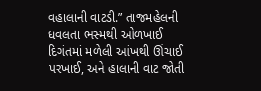વહાલાની વાટડી.” તાજમહેલની ધવલતા ભસ્મથી ઓળખાઈ દિગંતમાં મળેલી આંખથી ઊંચાઈ પરખાઈ, અને હાલાની વાટ જોતી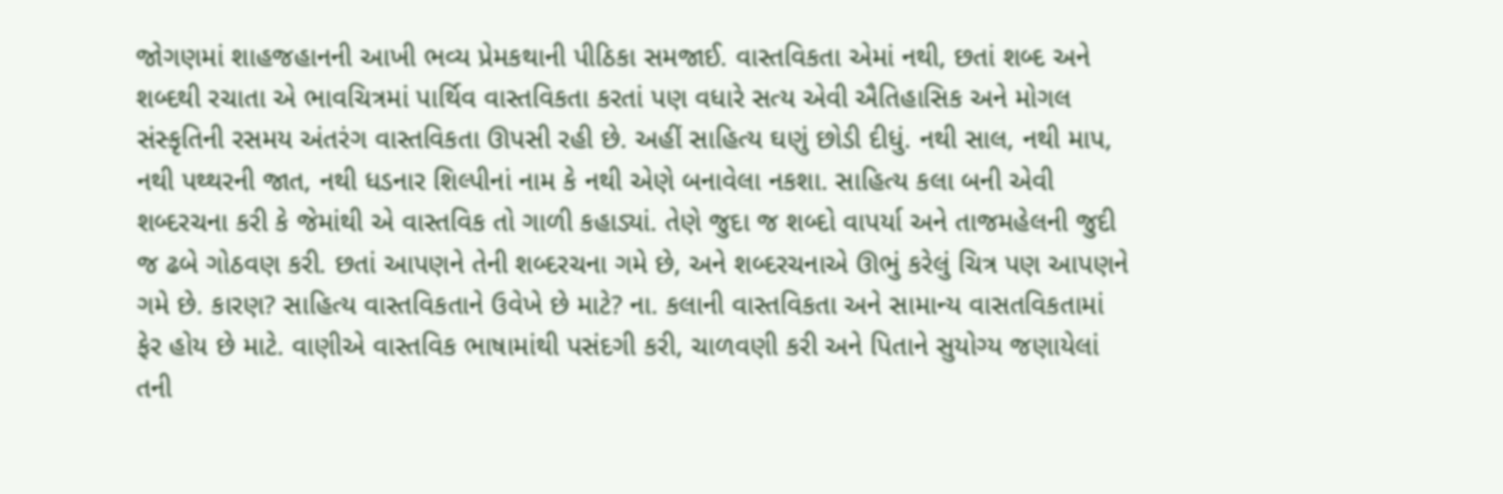જોગણમાં શાહજહાનની આખી ભવ્ય પ્રેમકથાની પીઠિકા સમજાઈ. વાસ્તવિકતા એમાં નથી, છતાં શબ્દ અને શબ્દથી રચાતા એ ભાવચિત્રમાં પાર્થિવ વાસ્તવિકતા કરતાં પણ વધારે સત્ય એવી ઐતિહાસિક અને મોગલ સંસ્કૃતિની રસમય અંતરંગ વાસ્તવિકતા ઊપસી રહી છે. અહીં સાહિત્ય ઘણું છોડી દીધું. નથી સાલ, નથી માપ, નથી પથ્થરની જાત, નથી ધડનાર શિલ્પીનાં નામ કે નથી એણે બનાવેલા નકશા. સાહિત્ય કલા બની એવી શબ્દરચના કરી કે જેમાંથી એ વાસ્તવિક તો ગાળી કહાડ્યાં. તેણે જુદા જ શબ્દો વાપર્યા અને તાજમહેલની જુદી જ ઢબે ગોઠવણ કરી. છતાં આપણને તેની શબ્દરચના ગમે છે, અને શબ્દરચનાએ ઊભું કરેલું ચિત્ર પણ આપણને ગમે છે. કારણ? સાહિત્ય વાસ્તવિકતાને ઉવેખે છે માટે? ના. કલાની વાસ્તવિકતા અને સામાન્ય વાસતવિકતામાં ફેર હોય છે માટે. વાણીએ વાસ્તવિક ભાષામાંથી પસંદગી કરી, ચાળવણી કરી અને પિતાને સુયોગ્ય જણાયેલાં તની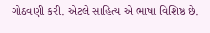ગોઠવણી કરી. એટલે સાહિત્ય એ ભાષા વિશિષ્ઠ છે.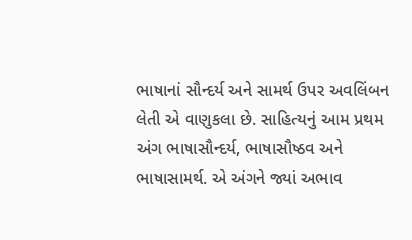ભાષાનાં સૌન્દર્ય અને સામર્થ ઉપર અવલિંબન લેતી એ વાણુકલા છે. સાહિત્યનું આમ પ્રથમ અંગ ભાષાસૌન્દર્ય, ભાષાસૌષ્ઠવ અને ભાષાસામર્થ. એ અંગને જ્યાં અભાવ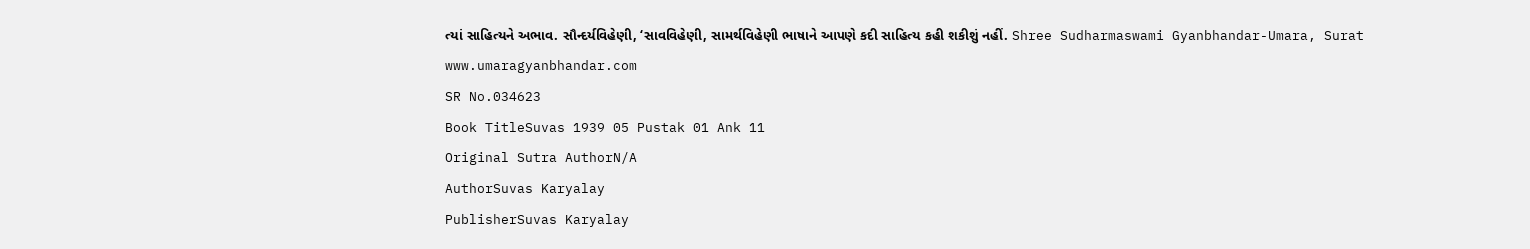ત્યાં સાહિત્યને અભાવ. સૌન્દર્યવિહેણી, ‘સાવવિહેણી, સામર્થવિહેણી ભાષાને આપણે કદી સાહિત્ય કહી શકીશું નહીં. Shree Sudharmaswami Gyanbhandar-Umara, Surat www.umaragyanbhandar.com
SR No.034623
Book TitleSuvas 1939 05 Pustak 01 Ank 11
Original Sutra AuthorN/A
AuthorSuvas Karyalay
PublisherSuvas Karyalay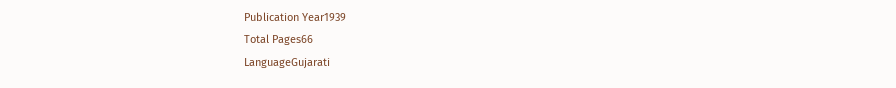Publication Year1939
Total Pages66
LanguageGujarati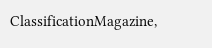ClassificationMagazine,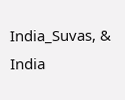India_Suvas, & India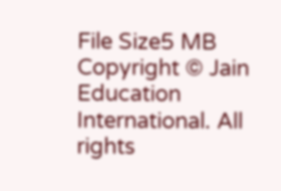File Size5 MB
Copyright © Jain Education International. All rights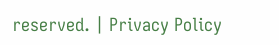reserved. | Privacy Policy